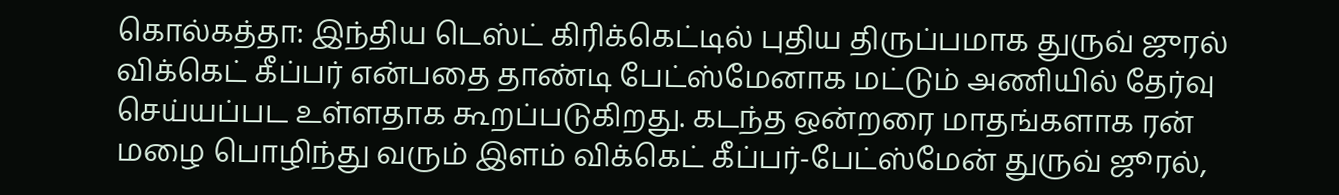கொல்கத்தா: இந்திய டெஸ்ட் கிரிக்கெட்டில் புதிய திருப்பமாக துருவ் ஜுரல் விக்கெட் கீப்பர் என்பதை தாண்டி பேட்ஸ்மேனாக மட்டும் அணியில் தேர்வு செய்யப்பட உள்ளதாக கூறப்படுகிறது. கடந்த ஒன்றரை மாதங்களாக ரன் மழை பொழிந்து வரும் இளம் விக்கெட் கீப்பர்-பேட்ஸ்மேன் துருவ் ஜூரல்,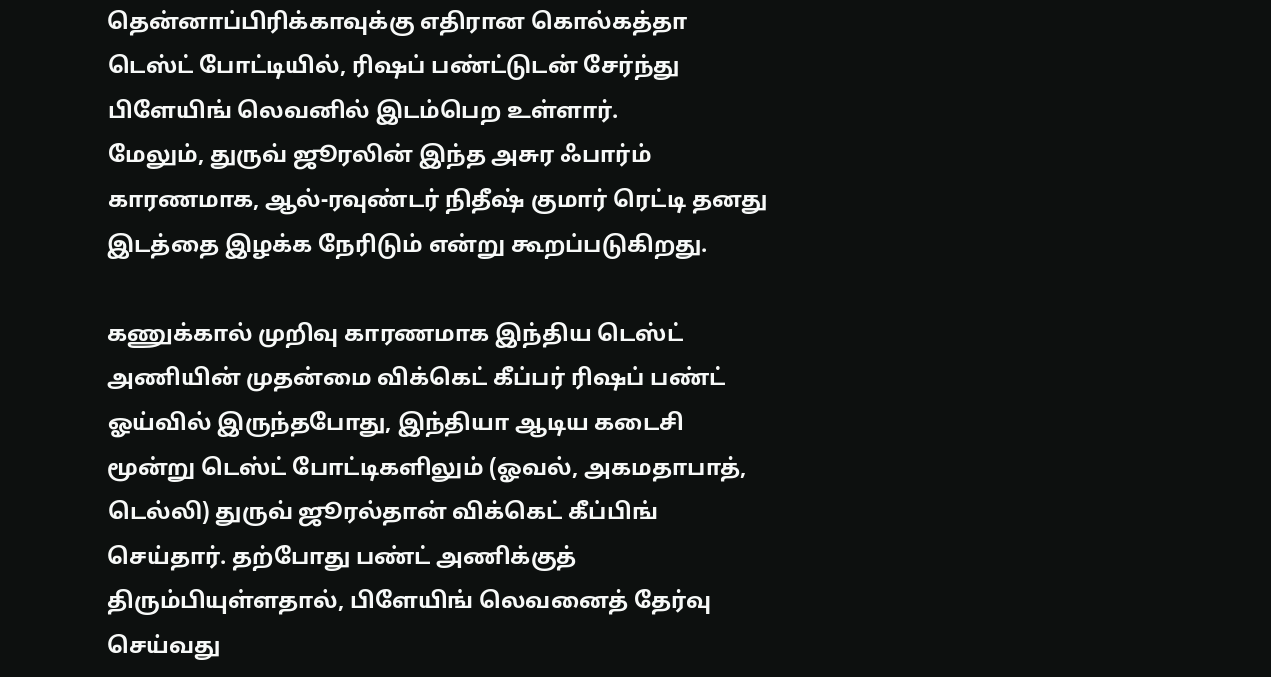தென்னாப்பிரிக்காவுக்கு எதிரான கொல்கத்தா டெஸ்ட் போட்டியில், ரிஷப் பண்ட்டுடன் சேர்ந்து பிளேயிங் லெவனில் இடம்பெற உள்ளார்.
மேலும், துருவ் ஜூரலின் இந்த அசுர ஃபார்ம் காரணமாக, ஆல்-ரவுண்டர் நிதீஷ் குமார் ரெட்டி தனது இடத்தை இழக்க நேரிடும் என்று கூறப்படுகிறது.

கணுக்கால் முறிவு காரணமாக இந்திய டெஸ்ட் அணியின் முதன்மை விக்கெட் கீப்பர் ரிஷப் பண்ட் ஓய்வில் இருந்தபோது, இந்தியா ஆடிய கடைசி மூன்று டெஸ்ட் போட்டிகளிலும் (ஓவல், அகமதாபாத், டெல்லி) துருவ் ஜூரல்தான் விக்கெட் கீப்பிங் செய்தார். தற்போது பண்ட் அணிக்குத் திரும்பியுள்ளதால், பிளேயிங் லெவனைத் தேர்வு செய்வது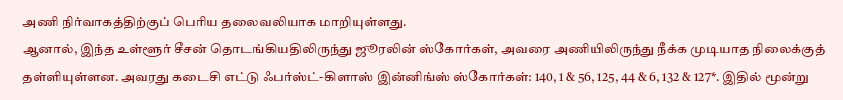அணி நிர்வாகத்திற்குப் பெரிய தலைவலியாக மாறியுள்ளது.
ஆனால், இந்த உள்ளூர் சீசன் தொடங்கியதிலிருந்து ஜூரலின் ஸ்கோர்கள், அவரை அணியிலிருந்து நீக்க முடியாத நிலைக்குத் தள்ளியுள்ளன. அவரது கடைசி எட்டு ஃபர்ஸ்ட்-கிளாஸ் இன்னிங்ஸ் ஸ்கோர்கள்: 140, 1 & 56, 125, 44 & 6, 132 & 127*. இதில் மூன்று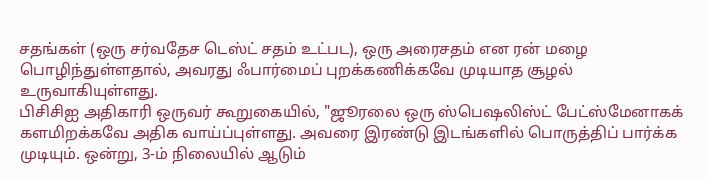சதங்கள் (ஒரு சர்வதேச டெஸ்ட் சதம் உட்பட), ஒரு அரைசதம் என ரன் மழை பொழிந்துள்ளதால், அவரது ஃபார்மைப் புறக்கணிக்கவே முடியாத சூழல் உருவாகியுள்ளது.
பிசிசிஐ அதிகாரி ஒருவர் கூறுகையில், "ஜூரலை ஒரு ஸ்பெஷலிஸ்ட் பேட்ஸ்மேனாகக் களமிறக்கவே அதிக வாய்ப்புள்ளது. அவரை இரண்டு இடங்களில் பொருத்திப் பார்க்க முடியும். ஒன்று, 3-ம் நிலையில் ஆடும்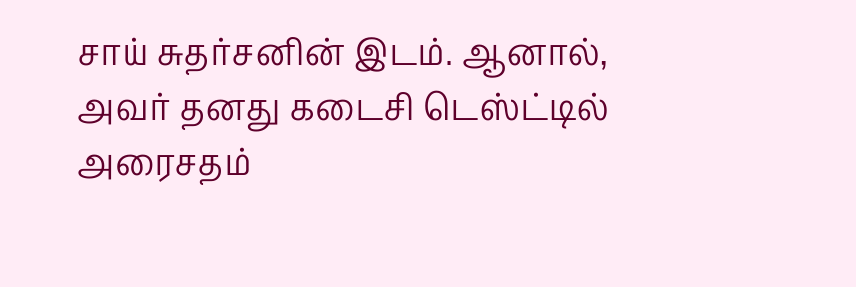சாய் சுதர்சனின் இடம். ஆனால், அவர் தனது கடைசி டெஸ்ட்டில் அரைசதம்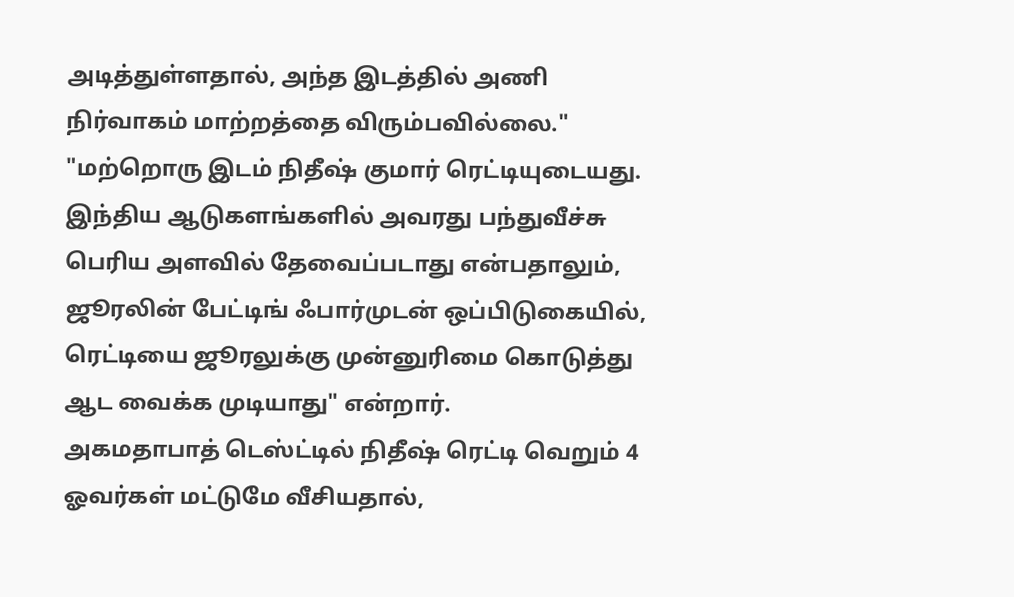அடித்துள்ளதால், அந்த இடத்தில் அணி நிர்வாகம் மாற்றத்தை விரும்பவில்லை."
"மற்றொரு இடம் நிதீஷ் குமார் ரெட்டியுடையது. இந்திய ஆடுகளங்களில் அவரது பந்துவீச்சு பெரிய அளவில் தேவைப்படாது என்பதாலும், ஜூரலின் பேட்டிங் ஃபார்முடன் ஒப்பிடுகையில், ரெட்டியை ஜூரலுக்கு முன்னுரிமை கொடுத்து ஆட வைக்க முடியாது" என்றார்.
அகமதாபாத் டெஸ்ட்டில் நிதீஷ் ரெட்டி வெறும் 4 ஓவர்கள் மட்டுமே வீசியதால்,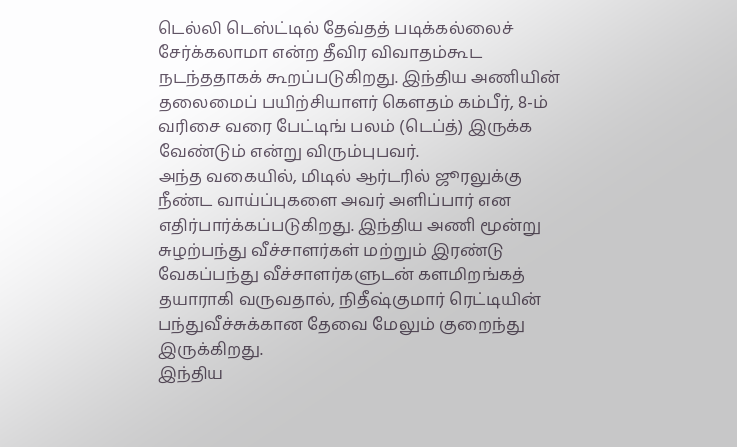டெல்லி டெஸ்ட்டில் தேவ்தத் படிக்கல்லைச் சேர்க்கலாமா என்ற தீவிர விவாதம்கூட நடந்ததாகக் கூறப்படுகிறது. இந்திய அணியின் தலைமைப் பயிற்சியாளர் கௌதம் கம்பீர், 8-ம் வரிசை வரை பேட்டிங் பலம் (டெப்த்) இருக்க வேண்டும் என்று விரும்புபவர்.
அந்த வகையில், மிடில் ஆர்டரில் ஜூரலுக்கு நீண்ட வாய்ப்புகளை அவர் அளிப்பார் என எதிர்பார்க்கப்படுகிறது. இந்திய அணி மூன்று சுழற்பந்து வீச்சாளர்கள் மற்றும் இரண்டு வேகப்பந்து வீச்சாளர்களுடன் களமிறங்கத் தயாராகி வருவதால், நிதீஷ்குமார் ரெட்டியின் பந்துவீச்சுக்கான தேவை மேலும் குறைந்து இருக்கிறது.
இந்திய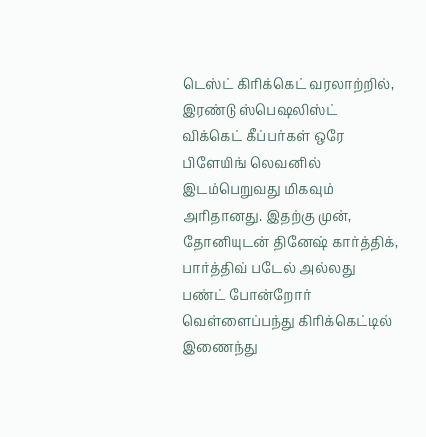டெஸ்ட் கிரிக்கெட் வரலாற்றில், இரண்டு ஸ்பெஷலிஸ்ட் விக்கெட் கீப்பர்கள் ஒரே பிளேயிங் லெவனில் இடம்பெறுவது மிகவும் அரிதானது. இதற்கு முன், தோனியுடன் தினேஷ் கார்த்திக், பார்த்திவ் படேல் அல்லது பண்ட் போன்றோர் வெள்ளைப்பந்து கிரிக்கெட்டில் இணைந்து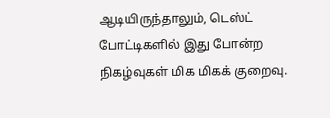ஆடியிருந்தாலும், டெஸ்ட் போட்டிகளில் இது போன்ற நிகழ்வுகள் மிக மிகக் குறைவு.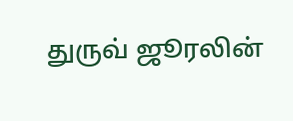துருவ் ஜூரலின்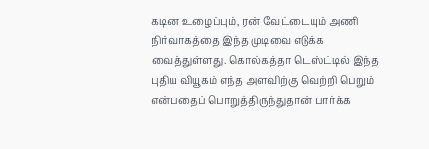கடின உழைப்பும், ரன் வேட்டையும் அணி நிர்வாகத்தை இந்த முடிவை எடுக்க வைத்துள்ளது. கொல்கத்தா டெஸ்ட்டில் இந்த புதிய வியூகம் எந்த அளவிற்கு வெற்றி பெறும் என்பதைப் பொறுத்திருந்துதான் பார்க்க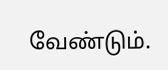வேண்டும்.